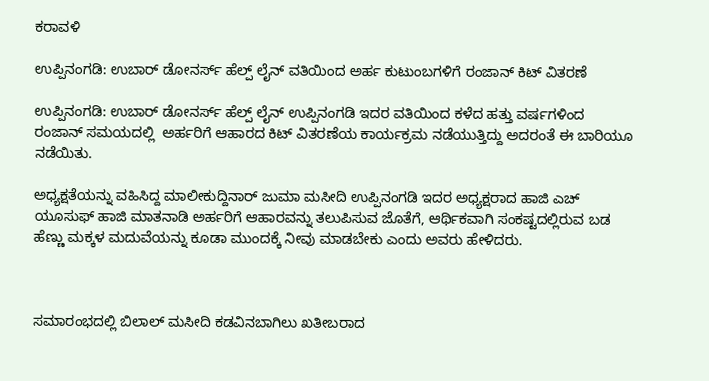ಕರಾವಳಿ

ಉಪ್ಪಿನಂಗಡಿ: ಉಬಾರ್ ಡೋನರ್ಸ್ ಹೆಲ್ಪ್ ಲೈನ್ ವತಿಯಿಂದ ಅರ್ಹ ಕುಟುಂಬಗಳಿಗೆ ರಂಜಾನ್ ಕಿಟ್ ವಿತರಣೆ

ಉಪ್ಪಿನಂಗಡಿ: ಉಬಾರ್ ಡೋನರ್ಸ್ ಹೆಲ್ಪ್ ಲೈನ್ ಉಪ್ಪಿನಂಗಡಿ ಇದರ ವತಿಯಿಂದ ಕಳೆದ ಹತ್ತು ವರ್ಷಗಳಿಂದ ರಂಜಾನ್ ಸಮಯದಲ್ಲಿ  ಅರ್ಹರಿಗೆ ಆಹಾರದ ಕಿಟ್ ವಿತರಣೆಯ ಕಾರ್ಯಕ್ರಮ ನಡೆಯುತ್ತಿದ್ದು ಅದರಂತೆ ಈ ಬಾರಿಯೂ ನಡೆಯಿತು.

ಅಧ್ಯಕ್ಷತೆಯನ್ನು ವಹಿಸಿದ್ದ ಮಾಲೀಕುದ್ದಿನಾರ್ ಜುಮಾ ಮಸೀದಿ ಉಪ್ಪಿನಂಗಡಿ ಇದರ ಅಧ್ಯಕ್ಷರಾದ ಹಾಜಿ ಎಚ್ ಯೂಸುಫ್ ಹಾಜಿ ಮಾತನಾಡಿ ಅರ್ಹರಿಗೆ ಆಹಾರವನ್ನು ತಲುಪಿಸುವ ಜೊತೆಗೆ, ಆರ್ಥಿಕವಾಗಿ ಸಂಕಷ್ಟದಲ್ಲಿರುವ ಬಡ ಹೆಣ್ಣು ಮಕ್ಕಳ ಮದುವೆಯನ್ನು ಕೂಡಾ ಮುಂದಕ್ಕೆ ನೀವು ಮಾಡಬೇಕು ಎಂದು ಅವರು ಹೇಳಿದರು.



ಸಮಾರಂಭದಲ್ಲಿ ಬಿಲಾಲ್ ಮಸೀದಿ ಕಡವಿನಬಾಗಿಲು ಖತೀಬರಾದ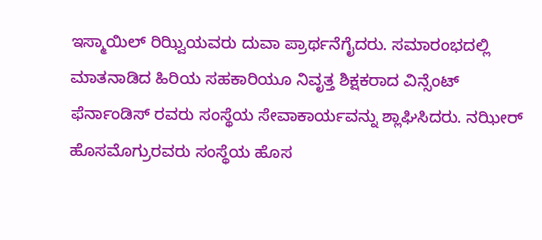ಇಸ್ಮಾಯಿಲ್ ರಿಝ್ವಿಯವರು ದುವಾ ಪ್ರಾರ್ಥನೆಗೈದರು. ಸಮಾರಂಭದಲ್ಲಿ ಮಾತನಾಡಿದ ಹಿರಿಯ ಸಹಕಾರಿಯೂ ನಿವೃತ್ತ ಶಿಕ್ಷಕರಾದ ವಿನ್ಸೆಂಟ್ ಫೆರ್ನಾಂಡಿಸ್ ರವರು ಸಂಸ್ಥೆಯ ಸೇವಾಕಾರ್ಯವನ್ನು ಶ್ಲಾಘಿಸಿದರು. ನಝೀರ್ ಹೊಸಮೊಗ್ರುರವರು ಸಂಸ್ಥೆಯ ಹೊಸ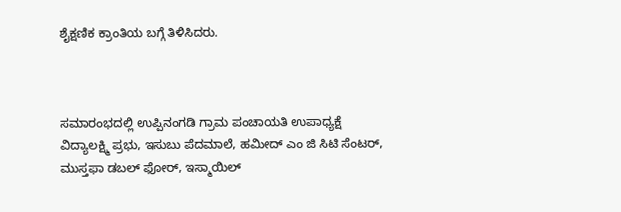ಶೈಕ್ಷಣಿಕ ಕ್ರಾಂತಿಯ ಬಗ್ಗೆ ತಿಳಿಸಿದರು.



ಸಮಾರಂಭದಲ್ಲಿ ಉಪ್ಪಿನಂಗಡಿ ಗ್ರಾಮ ಪಂಚಾಯತಿ ಉಪಾಧ್ಯಕ್ಷೆ ವಿದ್ಯಾಲಕ್ಷ್ಮಿ ಪ್ರಭು, ಇಸುಬು ಪೆದಮಾಲೆ, ಹಮೀದ್ ಎಂ ಜಿ ಸಿಟಿ ಸೆಂಟರ್, ಮುಸ್ತಫಾ ಡಬಲ್ ಫೋರ್, ಇಸ್ಮಾಯಿಲ್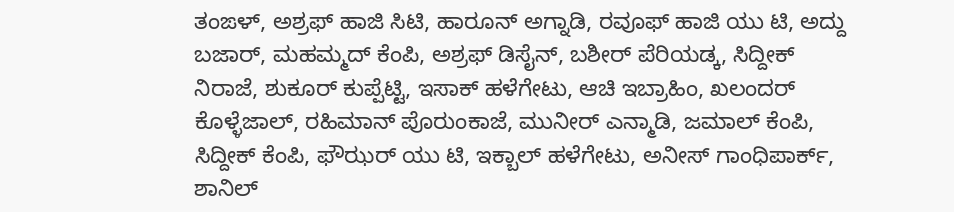ತಂಙಳ್, ಅಶ್ರಫ್ ಹಾಜಿ ಸಿಟಿ, ಹಾರೂನ್ ಅಗ್ನಾಡಿ, ರವೂಫ್ ಹಾಜಿ ಯು ಟಿ, ಅದ್ದು ಬಜಾರ್, ಮಹಮ್ಮದ್ ಕೆಂಪಿ, ಅಶ್ರಫ್ ಡಿಸೈನ್, ಬಶೀರ್ ಪೆರಿಯಡ್ಕ, ಸಿದ್ದೀಕ್ ನಿರಾಜೆ, ಶುಕೂರ್ ಕುಪ್ಪೆಟ್ಟಿ, ಇಸಾಕ್ ಹಳೆಗೇಟು, ಆಚಿ ಇಬ್ರಾಹಿಂ, ಖಲಂದರ್ ಕೊಳ್ಳೆಜಾಲ್, ರಹಿಮಾನ್ ಪೊರುಂಕಾಜೆ, ಮುನೀರ್ ಎನ್ಮಾಡಿ, ಜಮಾಲ್ ಕೆಂಪಿ, ಸಿದ್ದೀಕ್ ಕೆಂಪಿ, ಫೌಝರ್ ಯು ಟಿ, ಇಕ್ಬಾಲ್ ಹಳೆಗೇಟು, ಅನೀಸ್ ಗಾಂಧಿಪಾರ್ಕ್, ಶಾನಿಲ್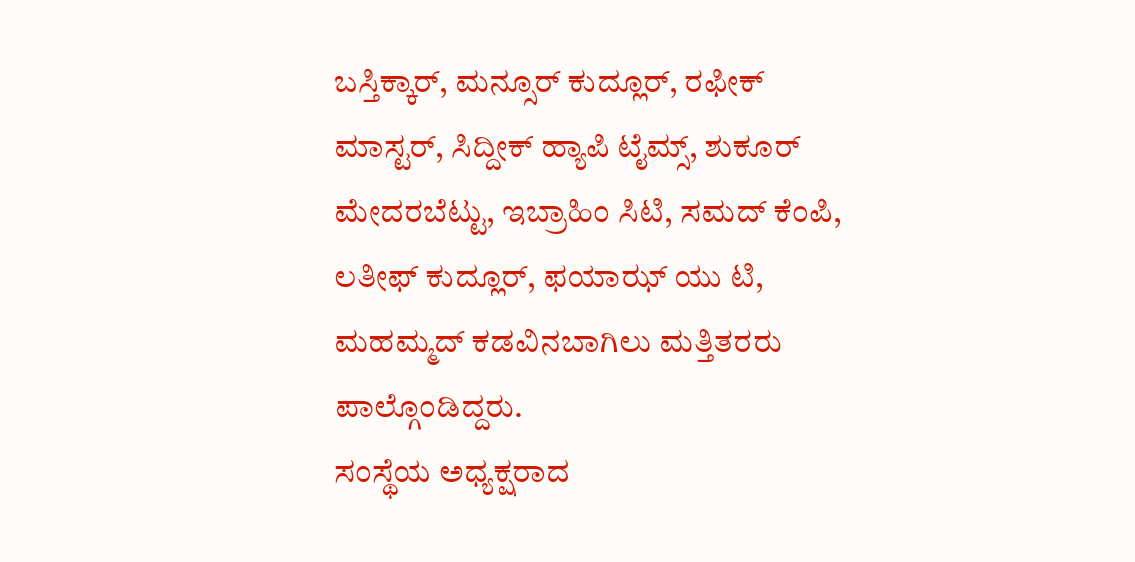ಬಸ್ತಿಕ್ಕಾರ್, ಮನ್ಸೂರ್ ಕುದ್ಲೂರ್, ರಫೀಕ್ ಮಾಸ್ಟರ್, ಸಿದ್ದೀಕ್ ಹ್ಯಾಪಿ ಟೈಮ್ಸ್, ಶುಕೂರ್ ಮೇದರಬೆಟ್ಟು, ಇಬ್ರಾಹಿಂ ಸಿಟಿ, ಸಮದ್ ಕೆಂಪಿ, ಲತೀಫ್ ಕುದ್ಲೂರ್, ಫಯಾಝ್ ಯು ಟಿ, ಮಹಮ್ಮದ್ ಕಡವಿನಬಾಗಿಲು ಮತ್ತಿತರರು ಪಾಲ್ಗೊಂಡಿದ್ದರು.
ಸಂಸ್ಥೆಯ ಅಧ್ಯಕ್ಷರಾದ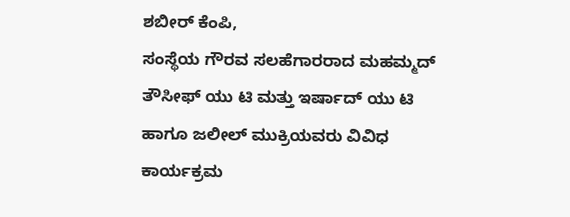ಶಬೀರ್ ಕೆಂಪಿ,
ಸಂಸ್ಥೆಯ ಗೌರವ ಸಲಹೆಗಾರರಾದ ಮಹಮ್ಮದ್ ತೌಸೀಫ್ ಯು ಟಿ ಮತ್ತು ಇರ್ಷಾದ್ ಯು ಟಿ ಹಾಗೂ ಜಲೀಲ್ ಮುಕ್ರಿಯವರು ವಿವಿಧ ಕಾರ್ಯಕ್ರಮ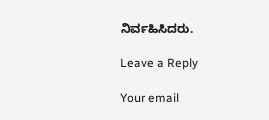ನಿರ್ವಹಿಸಿದರು.

Leave a Reply

Your email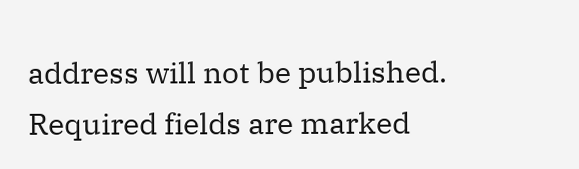address will not be published. Required fields are marked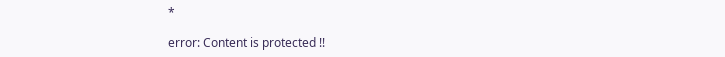*

error: Content is protected !!